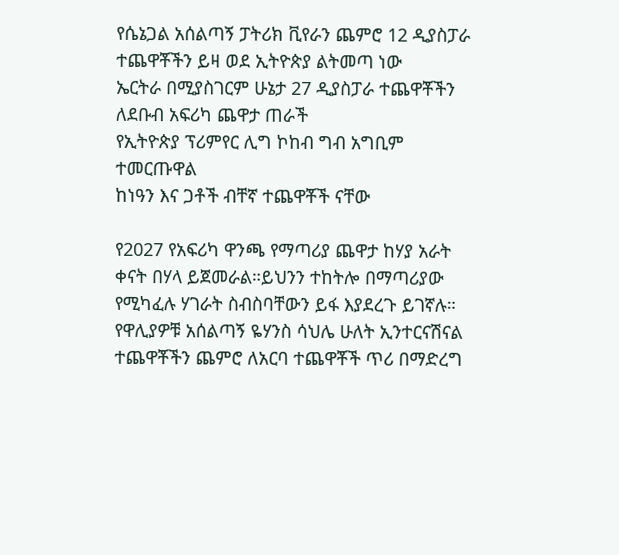የሴኔጋል አሰልጣኝ ፓትሪክ ቪየራን ጨምሮ 12 ዲያስፓራ ተጨዋቾችን ይዛ ወደ ኢትዮጵያ ልትመጣ ነው
ኤርትራ በሚያስገርም ሁኔታ 27 ዲያስፓራ ተጨዋቾችን ለደቡብ አፍሪካ ጨዋታ ጠራች
የኢትዮጵያ ፕሪምየር ሊግ ኮከብ ግብ አግቢም ተመርጡዋል
ከነዓን እና ጋቶች ብቸኛ ተጨዋቾች ናቸው

የ2027 የአፍሪካ ዋንጫ የማጣሪያ ጨዋታ ከሃያ አራት ቀናት በሃላ ይጀመራል።ይህንን ተከትሎ በማጣሪያው የሚካፈሉ ሃገራት ስብስባቸውን ይፋ እያደረጉ ይገኛሉ።
የዋሊያዎቹ አሰልጣኝ ዬሃንስ ሳህሌ ሁለት ኢንተርናሽናል ተጨዋቾችን ጨምሮ ለአርባ ተጨዋቾች ጥሪ በማድረግ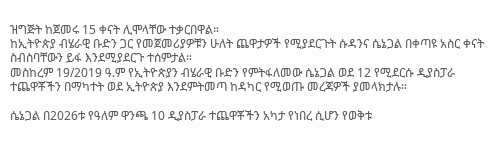ዝግጅት ከጀመሩ 15 ቀናት ሊሞላቸው ተቃርበዋል።
ከኢትዮጵያ ብሄራዊ ቡድን ጋር የመጀመሪያዎቹን ሁለት ጨዋታዎች የሚያደርጉት ሱዳንና ሴኔጋል በቀጣዩ አስር ቀናት ስብስባቸውን ይፋ እንደሚያደርጉ ተሰምታል።
መስከረም 19/2019 ዓ.ም የኢትዮጵያን ብሄራዊ ቡድን የምትፋለመው ሴኔጋል ወደ 12 የሚደርሱ ዲያስፓራ ተጨዋቾችን በማካተት ወደ ኢትዮጵያ እንደምትመጣ ከዳካር የሚወጡ መረጃዎች ያመላክታሉ።

ሴኔጋል በ2026ቱ የዓለም ዋንጫ 10 ዲያስፓራ ተጨዋቾችን አካታ የነበረ ሲሆን የወቅቱ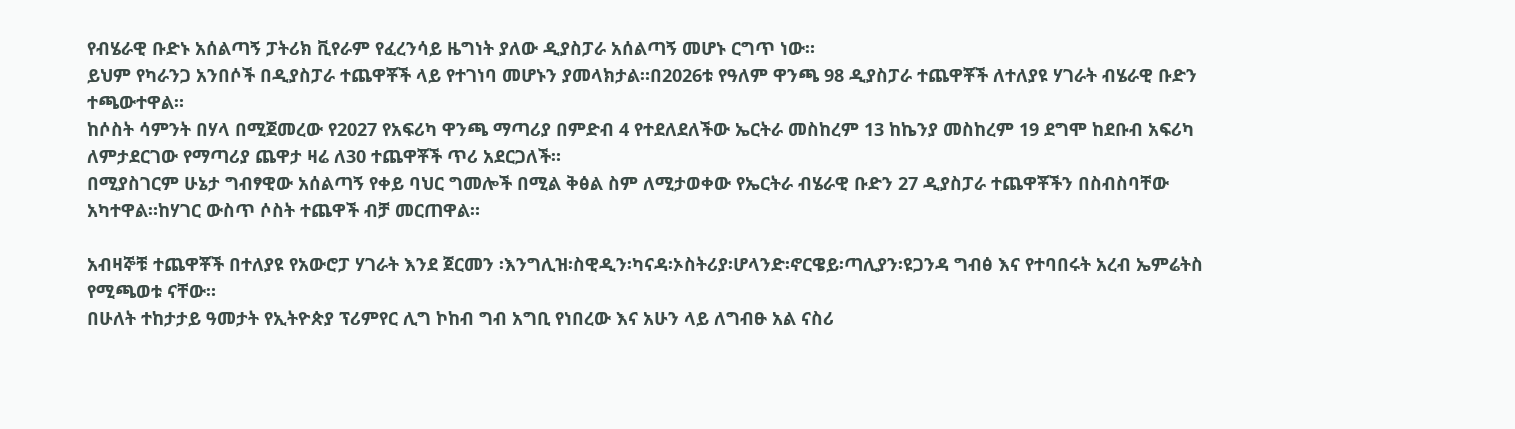የብሄራዊ ቡድኑ አሰልጣኝ ፓትሪክ ቪየራም የፈረንሳይ ዜግነት ያለው ዲያስፓራ አሰልጣኝ መሆኑ ርግጥ ነው።
ይህም የካራንጋ አንበሶች በዲያስፓራ ተጨዋቾች ላይ የተገነባ መሆኑን ያመላክታል።በ2026ቱ የዓለም ዋንጫ 98 ዲያስፓራ ተጨዋቾች ለተለያዩ ሃገራት ብሄራዊ ቡድን ተጫውተዋል።
ከሶስት ሳምንት በሃላ በሚጀመረው የ2027 የአፍሪካ ዋንጫ ማጣሪያ በምድብ 4 የተደለደለችው ኤርትራ መስከረም 13 ከኬንያ መስከረም 19 ደግሞ ከደቡብ አፍሪካ ለምታደርገው የማጣሪያ ጨዋታ ዛሬ ለ30 ተጨዋቾች ጥሪ አደርጋለች።
በሚያስገርም ሁኔታ ግብፃዊው አሰልጣኝ የቀይ ባህር ግመሎች በሚል ቅፅል ስም ለሚታወቀው የኤርትራ ብሄራዊ ቡድን 27 ዲያስፓራ ተጨዋቾችን በስብስባቸው አካተዋል።ከሃገር ውስጥ ሶስት ተጨዋች ብቻ መርጠዋል።

አብዛኞቹ ተጨዋቾች በተለያዩ የአውሮፓ ሃገራት እንደ ጀርመን ፡እንግሊዝ፡ስዊዲን፡ካናዳ፡ኦስትሪያ፡ሆላንድ፡ኖርዌይ፡ጣሊያን፡ዩጋንዳ ግብፅ እና የተባበሩት አረብ ኤምሬትስ የሚጫወቱ ናቸው።
በሁለት ተከታታይ ዓመታት የኢትዮጵያ ፕሪምየር ሊግ ኮከብ ግብ አግቢ የነበረው እና አሁን ላይ ለግብፁ አል ናስሪ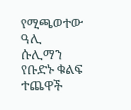የሚጫወተው ዓሊ ሱሊማን የቡድኑ ቁልፍ ተጨዋች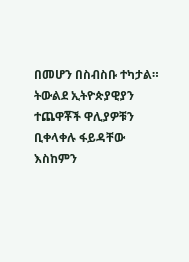በመሆን በስብስቡ ተካታል።
ትውልደ ኢትዮጵያዊያን ተጨዋቾች ዋሊያዎቹን ቢቀላቀሉ ፋይዳቸው እስከምን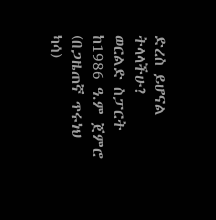ድረስ ይሆናል ትላላችሁ?
ወርልድ ስፓርት ከ1986 ዓ.ም ጀምሮ (በጋዜጠኛ ጥሩነህ ካሳ)